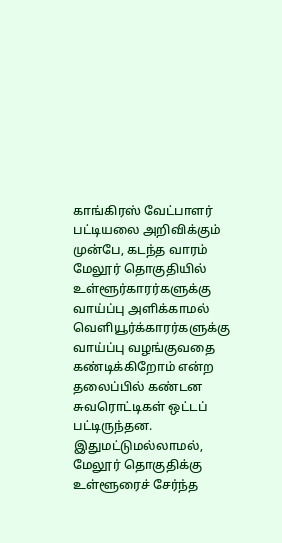காங்கிரஸ் வேட்பாளர் பட்டியலை அறிவிக்கும் முன்பே, கடந்த வாரம் மேலூர் தொகுதியில் உள்ளூர்காரர்களுக்கு வாய்ப்பு அளிக்காமல் வெளியூர்க்காரர்களுக்கு வாய்ப்பு வழங்குவதை கண்டிக்கிறோம் என்ற தலைப்பில் கண்டன சுவரொட்டிகள் ஒட்டப் பட்டிருந்தன. இதுமட்டுமல்லாமல், மேலூர் தொகுதிக்கு உள்ளூரைச் சேர்ந்த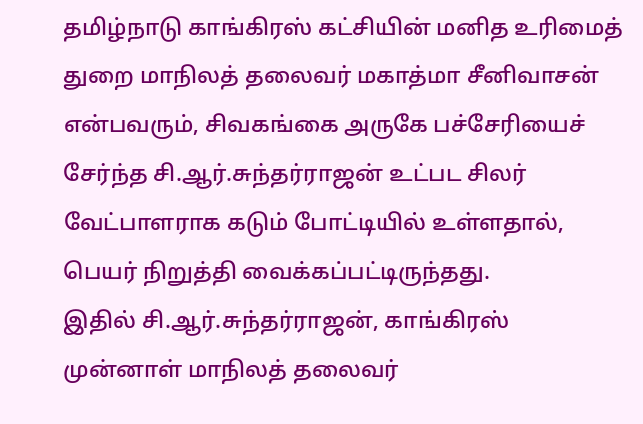தமிழ்நாடு காங்கிரஸ் கட்சியின் மனித உரிமைத் துறை மாநிலத் தலைவர் மகாத்மா சீனிவாசன் என்பவரும், சிவகங்கை அருகே பச்சேரியைச் சேர்ந்த சி.ஆர்.சுந்தர்ராஜன் உட்பட சிலர் வேட்பாளராக கடும் போட்டியில் உள்ளதால், பெயர் நிறுத்தி வைக்கப்பட்டிருந்தது.
இதில் சி.ஆர்.சுந்தர்ராஜன், காங்கிரஸ் முன்னாள் மாநிலத் தலைவர்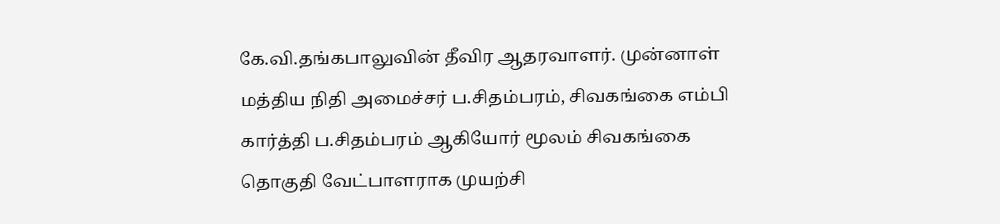கே.வி.தங்கபாலுவின் தீவிர ஆதரவாளர். முன்னாள் மத்திய நிதி அமைச்சர் ப.சிதம்பரம், சிவகங்கை எம்பி கார்த்தி ப.சிதம்பரம் ஆகியோர் மூலம் சிவகங்கை தொகுதி வேட்பாளராக முயற்சி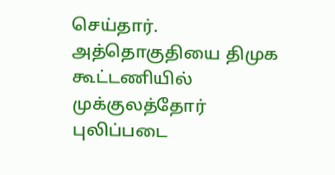செய்தார்.
அத்தொகுதியை திமுக கூட்டணியில் முக்குலத்தோர் புலிப்படை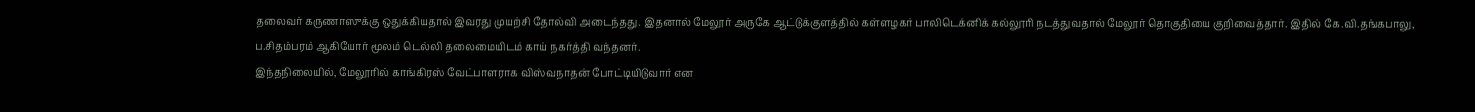தலைவர் கருணாஸுக்கு ஒதுக்கியதால் இவரது முயற்சி தோல்வி அடைந்தது. இதனால் மேலூர் அருகே ஆட்டுக்குளத்தில் கள்ளழகர் பாலிடெக்னிக் கல்லூரி நடத்துவதால் மேலூர் தொகுதியை குறிவைத்தார். இதில் கே.வி.தங்கபாலு, ப.சிதம்பரம் ஆகியோர் மூலம் டெல்லி தலைமையிடம் காய் நகர்த்தி வந்தனர்.
இந்தநிலையில், மேலூரில் காங்கிரஸ் வேட்பாளராக விஸ்வநாதன் போட்டியிடுவார் என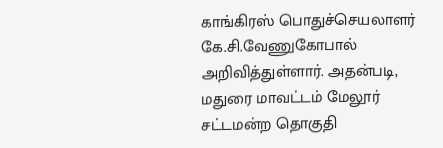காங்கிரஸ் பொதுச்செயலாளர் கே.சி.வேணுகோபால் அறிவித்துள்ளார். அதன்படி, மதுரை மாவட்டம் மேலூர் சட்டமன்ற தொகுதி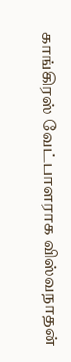காங்கிரஸ் வேட்பாளராக விஸ்வநாதன்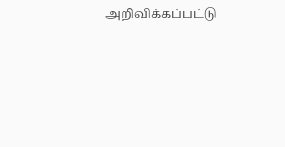அறிவிக்கப்பட்டு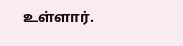உள்ளார்.